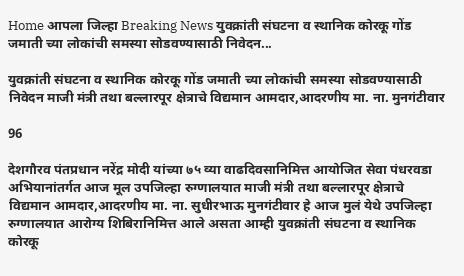Home आपला जिल्हा Breaking News युवक्रांती संघटना व स्थानिक कोरकू गोंड जमाती च्या लोकांची समस्या सोडवण्यासाठी निवेदन...

युवक्रांती संघटना व स्थानिक कोरकू गोंड जमाती च्या लोकांची समस्या सोडवण्यासाठी निवेदन माजी मंत्री तथा बल्लारपूर क्षेत्राचे विद्यमान आमदार,आदरणीय मा. ना. मुनगंटीवार

96

देशगौरव पंतप्रधान नरेंद्र मोदी यांच्या ७५ व्या वाढदिवसानिमित्त आयोजित सेवा पंधरवडा अभियानांतर्गत आज मूल उपजिल्हा रुग्णालयात माजी मंत्री तथा बल्लारपूर क्षेत्राचे विद्यमान आमदार,आदरणीय मा. ना. सुधीरभाऊ मुनगंटीवार हे आज मुलं येथे उपजिल्हा रुग्णालयात आरोग्य शिबिरानिमित्त आले असता आम्ही युवक्रांती संघटना व स्थानिक कोरकू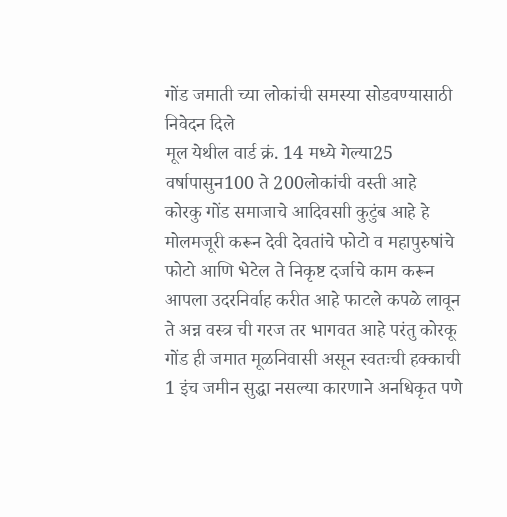गोंड जमाती च्या लोकांची समस्या सोडवण्यासाठी निवेदन दिले
मूल येथील वार्ड क्रं. 14 मध्ये गेल्या25 वर्षापासुन100 ते 200लोकांची वस्ती आहे
कोरकु गोंड समाजाचे आदिवसाी कुटुंब आहे हे मोलमजूरी करून देवी देवतांचे फोटो व महापुरुषांचे फोटो आणि भेटेल ते निकृष्ट दर्जाचे काम करून आपला उदरनिर्वाह करीत आहे फाटले कपळे लावून ते अन्न वस्त्र ची गरज तर भागवत आहे परंतु कोरकू गोंड ही जमात मूळनिवासी असून स्वतःची हक्काची 1 इंच जमीन सुद्धा नसल्या कारणाने अनधिकृत पणे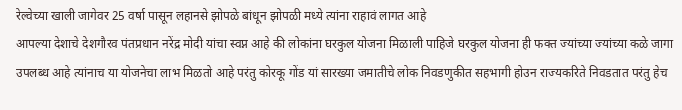रेल्वेच्या खाली जागेवर 25 वर्षा पासून लहानसे झोपळे बांधून झोपळी मध्ये त्यांना राहावं लागत आहे
आपल्या देशाचे देशगौरव पंतप्रधान नरेंद्र मोदी यांचा स्वप्न आहे की लोकांना घरकुल योजना मिळाली पाहिजे घरकुल योजना ही फक्त ज्यांच्या ज्यांच्या कळे जागा उपलब्ध आहे त्यांनाच या योजनेचा लाभ मिळतो आहे परंतु कोरकू गोंड यां सारख्या जमातीचे लोक निवडणुकीत सहभागी होउन राज्यकरिते निवडतात परंतु हेच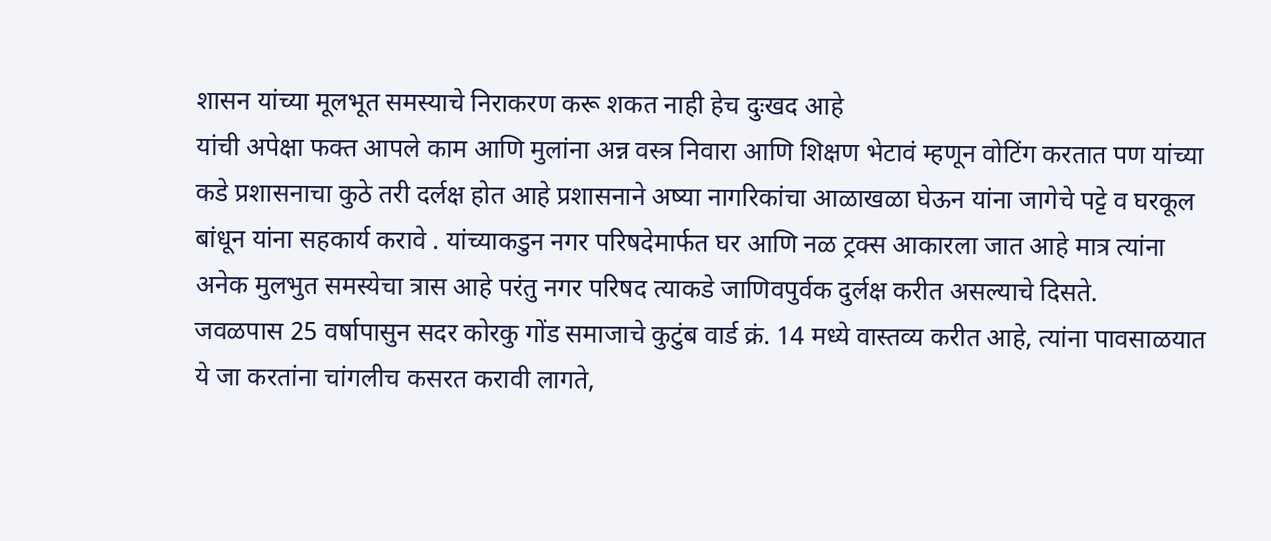शासन यांच्या मूलभूत समस्याचे निराकरण करू शकत नाही हेच दुःखद आहे
यांची अपेक्षा फक्त आपले काम आणि मुलांना अन्न वस्त्र निवारा आणि शिक्षण भेटावं म्हणून वोटिंग करतात पण यांच्या कडे प्रशासनाचा कुठे तरी दर्लक्ष होत आहे प्रशासनाने अष्या नागरिकांचा आळाखळा घेऊन यांना जागेचे पट्टे व घरकूल बांधून यांना सहकार्य करावे . यांच्याकडुन नगर परिषदेमार्फत घर आणि नळ ट्रक्स आकारला जात आहे मात्र त्यांना अनेक मुलभुत समस्येचा त्रास आहे परंतु नगर परिषद त्याकडे जाणिवपुर्वक दुर्लक्ष करीत असल्याचे दिसते.
जवळपास 25 वर्षापासुन सदर कोरकु गोंड समाजाचे कुटुंब वार्ड क्रं. 14 मध्ये वास्तव्य करीत आहे, त्यांना पावसाळयात ये जा करतांना चांगलीच कसरत करावी लागते,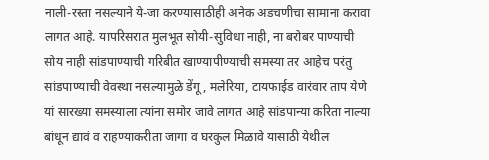नाली-रस्ता नसल्याने ये-जा करण्यासाठीही अनेक अडचणीचा सामाना करावा लागत आहे. यापरिसरात मुलभूत सोयी-सुविधा नाही, ना बरोबर पाण्याची सोय नाही सांडपाण्याची गरिबीत खाण्यापीण्याची समस्या तर आहेच परंतु सांडपाण्याची वेवस्था नसल्यामुळे डेंगू, मलेरिया, टायफाईड वारंवार ताप येणे यां सारख्या समस्याला त्यांना समोर जावे लागत आहे सांडपान्या करिता नाल्या बांधून द्यावं व राहण्याकरीता जागा व घरकुल मिळावे यासाठी येथील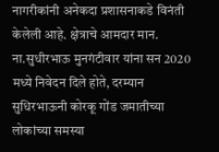नागरीकांनी अनेकदा प्रशासनाकडे विनंती केलेली आहे. क्षेत्राचे आमदार मान. ना.सुधीरभाऊ मुनगंटीवार यांना सन 2020 मध्ये निवेदन दिले होते, दरम्यान सुधिरभाऊनी कोरकू गोंड जमातीच्या लोकांच्या समस्या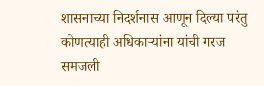शासनाच्या निदर्शनास आणून दिल्या परंतु कोणत्याही अधिकाऱ्यांना यांची गरज समजली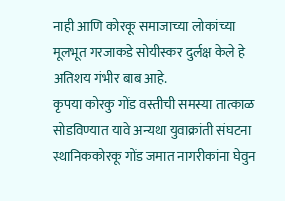नाही आणि कोरकू समाजाच्या लोकांच्या मूलभूत गरजाकडे सोयीस्कर दुर्लक्ष केले हे अतिशय गंभीर बाब आहे.
कृपया कोरकु गोंड वस्तीची समस्या तात्काळ सोडविण्यात यावे अन्यथा युवाक्रांती संघटना स्थानिककोरकू गोंड जमात नागरीकांना घेवुन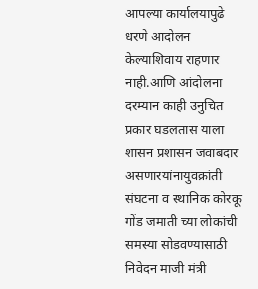आपल्या कार्यालयापुढे धरणे आदोलन केल्याशिवाय राहणार नाही.आणि आंदोलना दरम्यान काही उनुचित प्रकार घडलतास याला शासन प्रशासन जवाबदार असणारयांनायुवक्रांती संघटना व स्थानिक कोरकू गोंड जमाती च्या लोकांची समस्या सोडवण्यासाठी निवेदन माजी मंत्री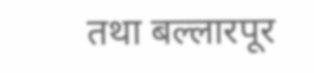तथा बल्लारपूर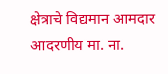क्षेत्राचे विद्यमान आमदार आदरणीय मा. ना.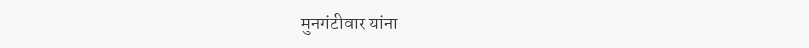मुनगंटीवार यांना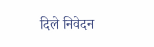दिले निवेदन